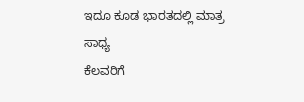ಇದೂ ಕೂಡ ಭಾರತದಲ್ಲಿ ಮಾತ್ರ ಸಾಧ್ಯ
ಕೆಲವರಿಗೆ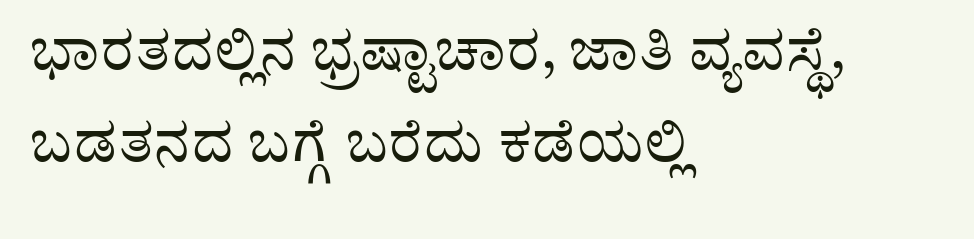ಭಾರತದಲ್ಲಿನ ಭ್ರಷ್ಟಾಚಾರ, ಜಾತಿ ವ್ಯವಸ್ಥೆ, ಬಡತನದ ಬಗ್ಗೆ ಬರೆದು ಕಡೆಯಲ್ಲಿ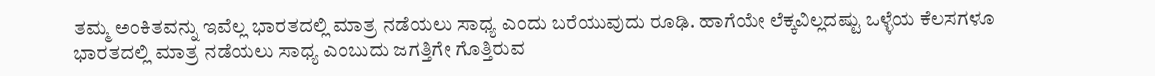ತಮ್ಮ ಅಂಕಿತವನ್ನು ಇವೆಲ್ಲ ಭಾರತದಲ್ಲಿ ಮಾತ್ರ ನಡೆಯಲು ಸಾಧ್ಯ ಎಂದು ಬರೆಯುವುದು ರೂಢಿ. ಹಾಗೆಯೇ ಲೆಕ್ಕವಿಲ್ಲದಷ್ಟು ಒಳ್ಳೆಯ ಕೆಲಸಗಳೂ ಭಾರತದಲ್ಲಿ ಮಾತ್ರ ನಡೆಯಲು ಸಾಧ್ಯ ಎಂಬುದು ಜಗತ್ತಿಗೇ ಗೊತ್ತಿರುವ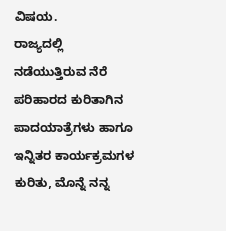ವಿಷಯ.
ರಾಜ್ಯದಲ್ಲಿ ನಡೆಯುತ್ತಿರುವ ನೆರೆ ಪರಿಹಾರದ ಕುರಿತಾಗಿನ ಪಾದಯಾತ್ರೆಗಳು ಹಾಗೂ ಇನ್ನಿತರ ಕಾರ್ಯಕ್ರಮಗಳ ಕುರಿತು, ಮೊನ್ನೆ ನನ್ನ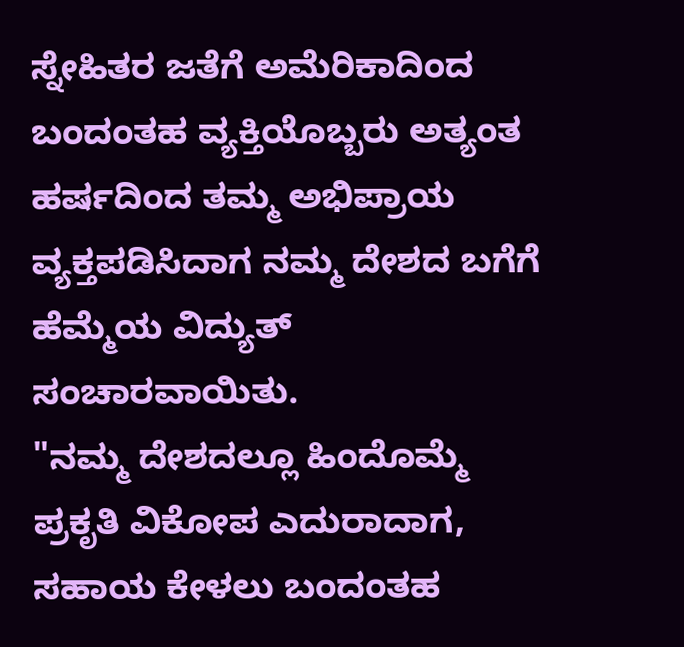ಸ್ನೇಹಿತರ ಜತೆಗೆ ಅಮೆರಿಕಾದಿಂದ ಬಂದಂತಹ ವ್ಯಕ್ತಿಯೊಬ್ಬರು ಅತ್ಯಂತ ಹರ್ಷದಿಂದ ತಮ್ಮ ಅಭಿಪ್ರಾಯ ವ್ಯಕ್ತಪಡಿಸಿದಾಗ ನಮ್ಮ ದೇಶದ ಬಗೆಗೆ ಹೆಮ್ಮೆಯ ವಿದ್ಯುತ್ ಸಂಚಾರವಾಯಿತು.
"ನಮ್ಮ ದೇಶದಲ್ಲೂ ಹಿಂದೊಮ್ಮೆ ಪ್ರಕೃತಿ ವಿಕೋಪ ಎದುರಾದಾಗ, ಸಹಾಯ ಕೇಳಲು ಬಂದಂತಹ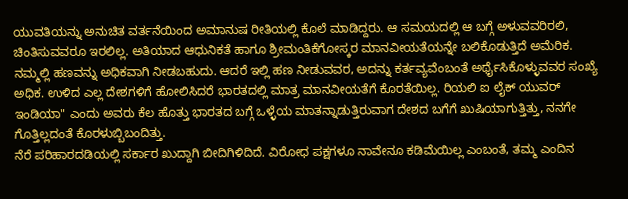ಯುವತಿಯನ್ನು ಅನುಚಿತ ವರ್ತನೆಯಿಂದ ಅಮಾನುಷ ರೀತಿಯಲ್ಲಿ ಕೊಲೆ ಮಾಡಿದ್ದರು. ಆ ಸಮಯದಲ್ಲಿ ಆ ಬಗ್ಗೆ ಅಳುವವರಿರಲಿ, ಚಿಂತಿಸುವವರೂ ಇರಲಿಲ್ಲ. ಅತಿಯಾದ ಆಧುನಿಕತೆ ಹಾಗೂ ಶ್ರೀಮಂತಿಕೆಗೋಸ್ಕರ ಮಾನವೀಯತೆಯನ್ನೇ ಬಲಿಕೊಡುತ್ತಿದೆ ಅಮೆರಿಕ. ನಮ್ಮಲ್ಲಿ ಹಣವನ್ನು ಅಧಿಕವಾಗಿ ನೀಡಬಹುದು. ಆದರೆ ಇಲ್ಲಿ ಹಣ ನೀಡುವವರ, ಅದನ್ನು ಕರ್ತವ್ಯವೆಂಬಂತೆ ಅರ್ಥೈಸಿಕೊಳ್ಳುವವರ ಸಂಖ್ಯೆ ಅಧಿಕ. ಉಳಿದ ಎಲ್ಲ ದೇಶಗಳಿಗೆ ಹೋಲಿಸಿದರೆ ಭಾರತದಲ್ಲಿ ಮಾತ್ರ ಮಾನವೀಯತೆಗೆ ಕೊರತೆಯಿಲ್ಲ. ರಿಯಲಿ ಐ ಲೈಕ್ ಯುವರ್ ಇಂಡಿಯಾ" ಎಂದು ಅವರು ಕೆಲ ಹೊತ್ತು ಭಾರತದ ಬಗ್ಗೆ ಒಳ್ಳೆಯ ಮಾತನ್ನಾಡುತ್ತಿರುವಾಗ ದೇಶದ ಬಗೆಗೆ ಖುಷಿಯಾಗುತ್ತಿತ್ತು, ನನಗೇ ಗೊತ್ತಿಲ್ಲದಂತೆ ಕೊರಳುಬ್ಬಿಬಂದಿತ್ತು.
ನೆರೆ ಪರಿಹಾರದಡಿಯಲ್ಲಿ ಸರ್ಕಾರ ಖುದ್ದಾಗಿ ಬೀದಿಗಿಳಿದಿದೆ. ವಿರೋಧ ಪಕ್ಷಗಳೂ ನಾವೇನೂ ಕಡಿಮೆಯಿಲ್ಲ ಎಂಬಂತೆ, ತಮ್ಮ ಎಂದಿನ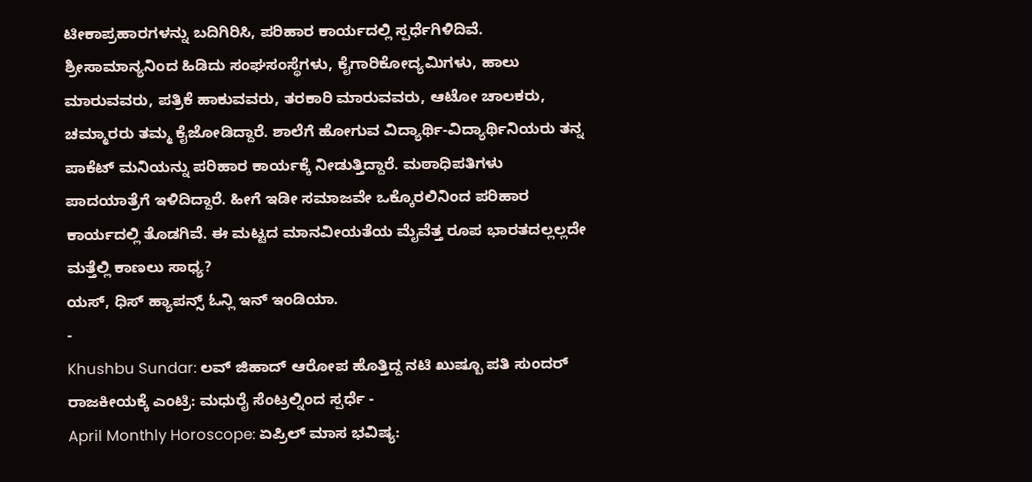ಟೀಕಾಪ್ರಹಾರಗಳನ್ನು ಬದಿಗಿರಿಸಿ, ಪರಿಹಾರ ಕಾರ್ಯದಲ್ಲಿ ಸ್ಪರ್ಧೆಗಿಳಿದಿವೆ. ಶ್ರೀಸಾಮಾನ್ಯನಿಂದ ಹಿಡಿದು ಸಂಘಸಂಸ್ಥೆಗಳು, ಕೈಗಾರಿಕೋದ್ಯಮಿಗಳು, ಹಾಲು ಮಾರುವವರು, ಪತ್ರಿಕೆ ಹಾಕುವವರು, ತರಕಾರಿ ಮಾರುವವರು, ಆಟೋ ಚಾಲಕರು, ಚಮ್ಮಾರರು ತಮ್ಮ ಕೈಜೋಡಿದ್ದಾರೆ. ಶಾಲೆಗೆ ಹೋಗುವ ವಿದ್ಯಾರ್ಥಿ-ವಿದ್ಯಾರ್ಥಿನಿಯರು ತನ್ನ ಪಾಕೆಟ್ ಮನಿಯನ್ನು ಪರಿಹಾರ ಕಾರ್ಯಕ್ಕೆ ನೀಡುತ್ತಿದ್ದಾರೆ. ಮಠಾಧಿಪತಿಗಳು ಪಾದಯಾತ್ರೆಗೆ ಇಳಿದಿದ್ದಾರೆ. ಹೀಗೆ ಇಡೀ ಸಮಾಜವೇ ಒಕ್ಕೊರಲಿನಿಂದ ಪರಿಹಾರ ಕಾರ್ಯದಲ್ಲಿ ತೊಡಗಿವೆ. ಈ ಮಟ್ಟದ ಮಾನವೀಯತೆಯ ಮೈವೆತ್ತ ರೂಪ ಭಾರತದಲ್ಲಲ್ಲದೇ ಮತ್ತೆಲ್ಲಿ ಕಾಣಲು ಸಾಧ್ಯ?
ಯಸ್, ಧಿಸ್ ಹ್ಯಾಪನ್ಸ್ ಓನ್ಲಿ ಇನ್ ಇಂಡಿಯಾ.
-
Khushbu Sundar: ಲವ್ ಜಿಹಾದ್ ಆರೋಪ ಹೊತ್ತಿದ್ದ ನಟಿ ಖುಷ್ಬೂ ಪತಿ ಸುಂದರ್ ರಾಜಕೀಯಕ್ಕೆ ಎಂಟ್ರಿ: ಮಧುರೈ ಸೆಂಟ್ರಲ್ನಿಂದ ಸ್ಪರ್ಧೆ -
April Monthly Horoscope: ಏಪ್ರಿಲ್ ಮಾಸ ಭವಿಷ್ಯ: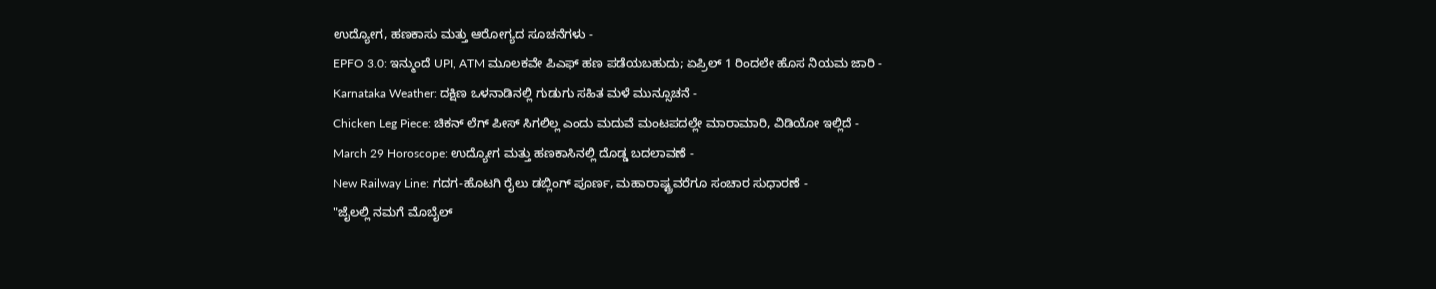ಉದ್ಯೋಗ, ಹಣಕಾಸು ಮತ್ತು ಆರೋಗ್ಯದ ಸೂಚನೆಗಳು -
EPFO 3.0: ಇನ್ಮುಂದೆ UPI, ATM ಮೂಲಕವೇ ಪಿಎಫ್ ಹಣ ಪಡೆಯಬಹುದು; ಏಪ್ರಿಲ್ 1 ರಿಂದಲೇ ಹೊಸ ನಿಯಮ ಜಾರಿ -
Karnataka Weather: ದಕ್ಷಿಣ ಒಳನಾಡಿನಲ್ಲಿ ಗುಡುಗು ಸಹಿತ ಮಳೆ ಮುನ್ಸೂಚನೆ -
Chicken Leg Piece: ಚಿಕನ್ ಲೆಗ್ ಪೀಸ್ ಸಿಗಲಿಲ್ಲ ಎಂದು ಮದುವೆ ಮಂಟಪದಲ್ಲೇ ಮಾರಾಮಾರಿ, ವಿಡಿಯೋ ಇಲ್ಲಿದೆ -
March 29 Horoscope: ಉದ್ಯೋಗ ಮತ್ತು ಹಣಕಾಸಿನಲ್ಲಿ ದೊಡ್ಡ ಬದಲಾವಣೆ -
New Railway Line: ಗದಗ-ಹೊಟಗಿ ರೈಲು ಡಬ್ಲಿಂಗ್ ಪೂರ್ಣ, ಮಹಾರಾಷ್ಟ್ರವರೆಗೂ ಸಂಚಾರ ಸುಧಾರಣೆ -
"ಜೈಲಲ್ಲಿ ನಮಗೆ ಮೊಬೈಲ್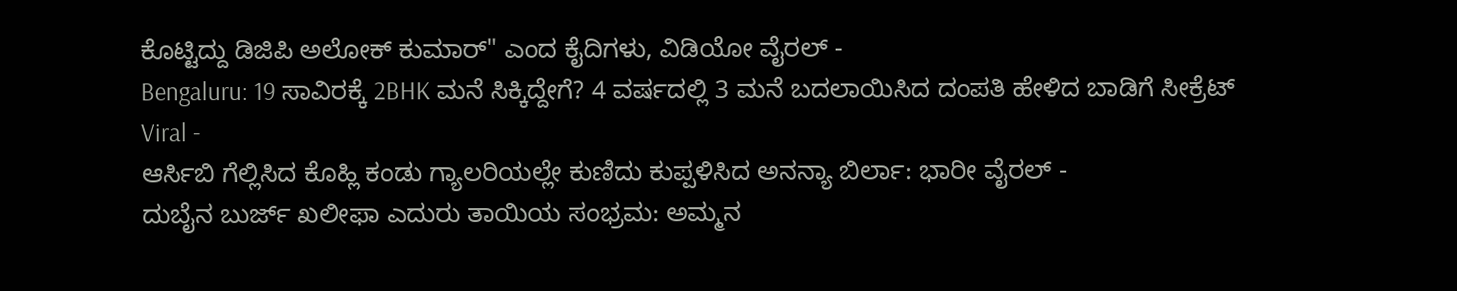ಕೊಟ್ಟಿದ್ದು ಡಿಜಿಪಿ ಅಲೋಕ್ ಕುಮಾರ್" ಎಂದ ಕೈದಿಗಳು, ವಿಡಿಯೋ ವೈರಲ್ -
Bengaluru: 19 ಸಾವಿರಕ್ಕೆ 2BHK ಮನೆ ಸಿಕ್ಕಿದ್ದೇಗೆ? 4 ವರ್ಷದಲ್ಲಿ 3 ಮನೆ ಬದಲಾಯಿಸಿದ ದಂಪತಿ ಹೇಳಿದ ಬಾಡಿಗೆ ಸೀಕ್ರೆಟ್ Viral -
ಆರ್ಸಿಬಿ ಗೆಲ್ಲಿಸಿದ ಕೊಹ್ಲಿ ಕಂಡು ಗ್ಯಾಲರಿಯಲ್ಲೇ ಕುಣಿದು ಕುಪ್ಪಳಿಸಿದ ಅನನ್ಯಾ ಬಿರ್ಲಾ: ಭಾರೀ ವೈರಲ್ -
ದುಬೈನ ಬುರ್ಜ್ ಖಲೀಫಾ ಎದುರು ತಾಯಿಯ ಸಂಭ್ರಮ: ಅಮ್ಮನ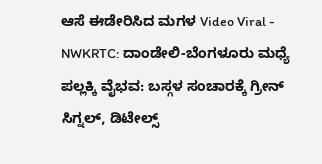ಆಸೆ ಈಡೇರಿಸಿದ ಮಗಳ Video Viral -
NWKRTC: ದಾಂಡೇಲಿ-ಬೆಂಗಳೂರು ಮಧ್ಯೆ ಪಲ್ಲಕ್ಕಿ ವೈಭವ: ಬಸ್ಗಳ ಸಂಚಾರಕ್ಕೆ ಗ್ರೀನ್ ಸಿಗ್ನಲ್, ಡಿಟೇಲ್ಸ್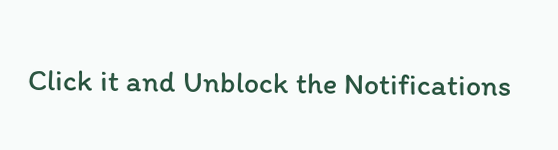Click it and Unblock the Notifications